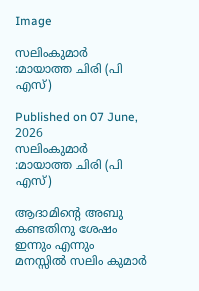Image

സലിംകുമാര്‍ :മായാത്ത ചിരി (പി എസ്)

Published on 07 June, 2026
സലിംകുമാര്‍ :മായാത്ത ചിരി (പി എസ്)

ആദാമിന്റെ അബു കണ്ടതിനു ശേഷം ഇന്നും എന്നും മനസ്സില്‍ സലിം കുമാര്‍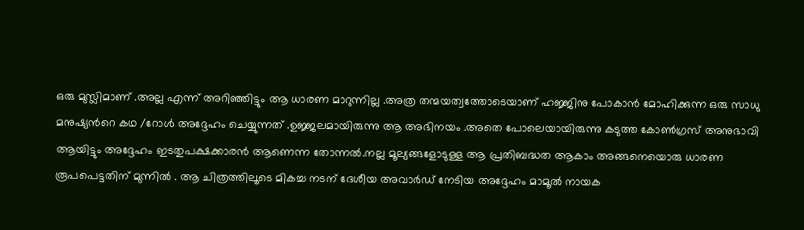ഒരു മുസ്ലിമാണ് .അല്ല എന്ന് അറിഞ്ഞിട്ടും ആ ധാരണ മാറുന്നില്ല .അത്ര തന്മയത്വത്തോടെയാണ് ഹജ്ജിനു പോകാന്‍ മോഹിക്കുന്ന ഒരു സാധു മനുഷ്യന്‍റെ കഥ /റോള്‍ അദ്ദേഹം ചെയ്യുന്നത് .ഉജ്ജലമായിരുന്നു ആ അഭിനയം .അതെ പോലെയായിരുന്നു കടുത്ത കോണ്‍ഗ്രസ് അനുഭാവി ആയിട്ടും അദ്ദേഹം ഇടതുപക്ഷക്കാരന്‍ ആണെന്ന തോന്നല്‍.നല്ല മൂല്യങ്ങളോടുള്ള ആ പ്രതിബദ്ധത ആകാം അങ്ങനെയൊരു ധാരണ രൂപപെട്ടതിന് മുന്നില്‍ . ആ ചിത്രത്തിലൂടെ മികച്ച നടന് ദേശീയ അവാര്‍ഡ്‌ നേടിയ അദ്ദേഹം മാമൂല്‍ നായക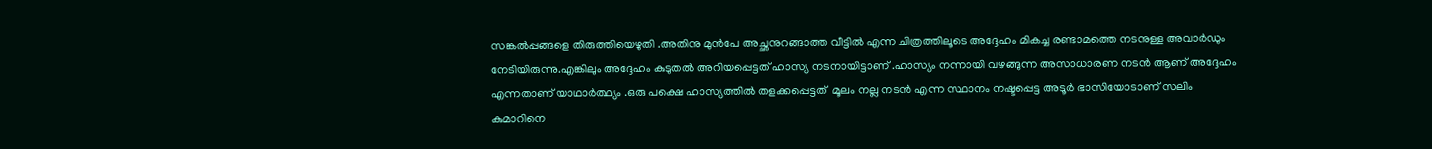സങ്കല്‍പ്പങ്ങളെ തിരുത്തിയെഴുതി .അതിനു മുന്‍പേ അച്ഛനുറങ്ങാത്ത വീട്ടില്‍ എന്ന ചിത്രത്തിലൂടെ അദ്ദേഹം മികച്ച രണ്ടാമത്തെ നടനുള്ള അവാര്‍ഡും നേടിയിരുന്നു.എങ്കിലും അദ്ദേഹം കുടുതല്‍ അറിയപ്പെട്ടത് ഹാസ്യ നടനായിട്ടാണ് .ഹാസ്യം നന്നായി വഴങ്ങുന്ന അസാധാരണ നടന്‍ ആണ് അദ്ദേഹം എന്നതാണ് യാഥാര്‍ത്ഥ്യം .ഒരു പക്ഷെ ഹാസ്യത്തില്‍ തളക്കപ്പെട്ടത്‌  മൂലം നല്ല നടന്‍ എന്ന സ്ഥാനം നഷ്ടപ്പെട്ട അടൂര്‍ ഭാസിയോടാണ് സലിം കുമാറിനെ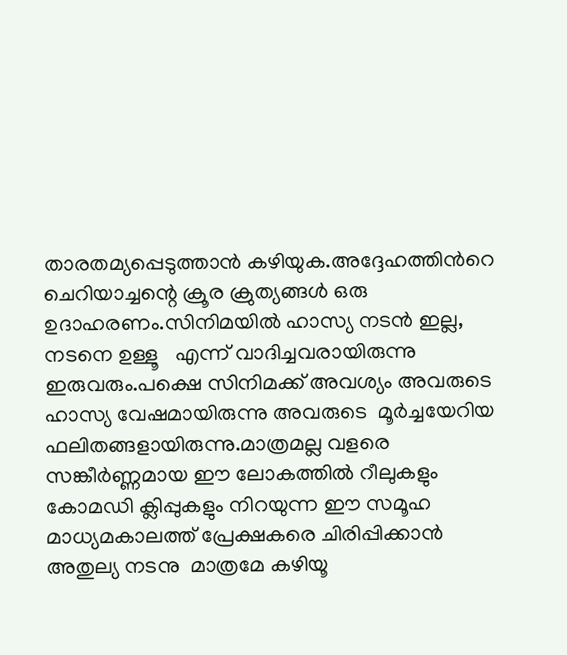താരതമ്യപ്പെടുത്താന്‍ കഴിയുക.അദ്ദേഹത്തിന്‍റെ ചെറിയാച്ചന്റെ ക്രൂര ക്രുത്യങ്ങള്‍ ഒരു ഉദാഹരണം.സിനിമയില്‍ ഹാസ്യ നടന്‍ ഇല്ല, നടനെ ഉള്ളൂ   എന്ന് വാദിച്ചവരായിരുന്നു ഇരുവരും.പക്ഷെ സിനിമക്ക് അവശ്യം അവരുടെ ഹാസ്യ വേഷമായിരുന്നു അവരുടെ  മൂര്‍ച്ചയേറിയ ഫലിതങ്ങളായിരുന്നു.മാത്രമല്ല വളരെ സങ്കീര്‍ണ്ണമായ ഈ ലോകത്തില്‍ റീലുകളും കോമഡി ക്ലിപ്പുകളും നിറയുന്ന ഈ സമൂഹ മാധ്യമകാലത്ത് പ്രേക്ഷകരെ ചിരിപ്പിക്കാന്‍ അതുല്യ നടനു  മാത്രമേ കഴിയൂ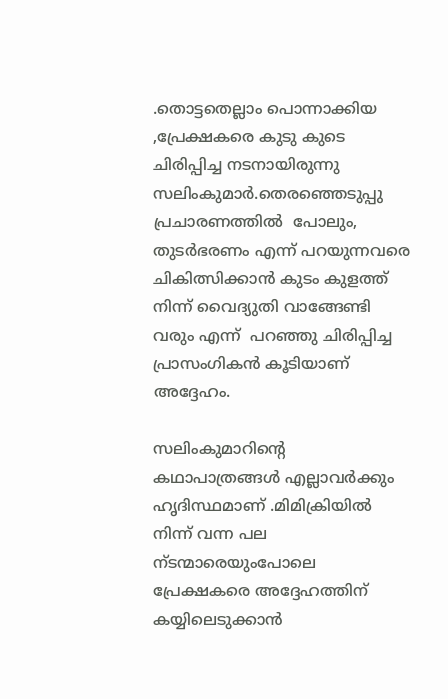.തൊട്ടതെല്ലാം പൊന്നാക്കിയ ,പ്രേക്ഷകരെ കുടു കുടെ  ചിരിപ്പിച്ച നടനായിരുന്നു സലിംകുമാര്‍.തെരഞ്ഞെടുപ്പു പ്രചാരണത്തില്‍  പോലും, തുടര്‍ഭരണം എന്ന് പറയുന്നവരെ ചികിത്സിക്കാന്‍ കുടം കുളത്ത് നിന്ന് വൈദ്യുതി വാങ്ങേണ്ടി  വരും എന്ന്  പറഞ്ഞു ചിരിപ്പിച്ച പ്രാസംഗികന്‍ കൂടിയാണ് അദ്ദേഹം.

സലിംകുമാറിന്റെ കഥാപാത്രങ്ങള്‍ എല്ലാവര്‍ക്കും ഹൃദിസ്ഥമാണ് .മിമിക്രിയില്‍  നിന്ന് വന്ന പല ന്ടന്മാരെയുംപോലെ പ്രേക്ഷകരെ അദ്ദേഹത്തിന് കയ്യിലെടുക്കാന്‍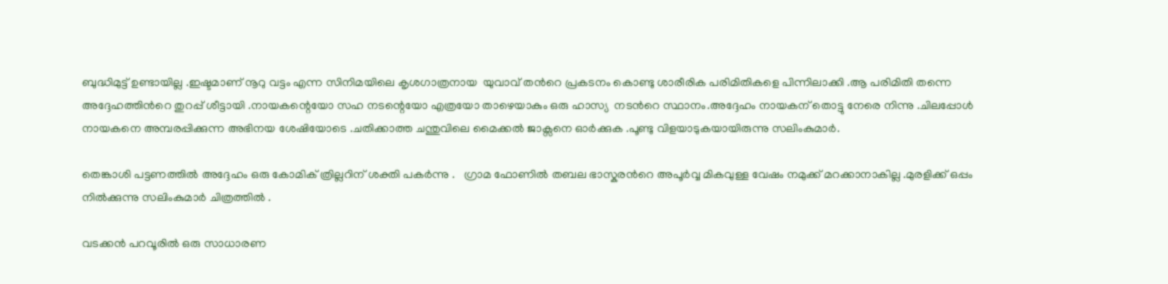ബുദ്ധിമുട്ട് ഉണ്ടായില്ല .ഇഷ്ടമാണ് നൂറു വട്ടം എന്ന സിനിമയിലെ കൃശഗാത്രനായ  യുവാവ് തന്‍റെ പ്രകടനം കൊണ്ടു ശാരീരിക പരിമിതികളെ പിന്നിലാക്കി .ആ പരിമിതി തന്നെ അദ്ദേഹത്തിന്‍റെ തുറപ്പ് ശീട്ടായി .നായകന്റെയോ സഹ നടന്റെയോ എത്രയോ താഴെയാകും ഒരു ഹാസ്യ  നടന്‍റെ സ്ഥാനം.അദ്ദേഹം നായകന് തൊട്ടു നേരെ നിന്നു .ചിലപ്പോള്‍ നായകനെ അമ്പരപ്പിക്കുന്ന അഭിനയ ശേഷിയോടെ .ചതിക്കാത്ത ചന്തുവിലെ മൈക്കല്‍ ജാക്സനെ ഓര്‍ക്കുക .പൂണ്ടു വിളയാടുകയായിരുന്നു സലിംകുമാര്‍.

തെങ്കാശി പട്ടണത്തില്‍ അദ്ദേഹം ഒരു കോമിക് ത്രില്ലറിന് ശക്തി പകര്‍ന്നു .   ഗ്രാമ ഫോണില്‍ തബല ഭാസ്കരന്‍റെ അപൂര്‍വ്വ മികവുള്ള വേഷം നമുക്ക് മറക്കാനാകില്ല .മുരളിക്ക് ഒപ്പം നില്‍ക്കുന്നു സലിംകുമാര്‍ ചിത്രത്തില്‍ .

വടക്കന്‍ പറവൂരില്‍ ഒരു സാധാരണ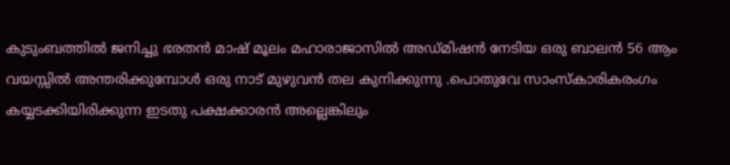കുടുംബത്തില്‍ ജനിച്ചു ഭരതന്‍ മാഷ്‌ മൂലം മഹാരാജാസില്‍ അഡ്മിഷന്‍ നേടിയ ഒരു ബാലന്‍ 56 ആം വയസ്സില്‍ അന്തരിക്കുമ്പോള്‍ ഒരു നാട് മുഴുവന്‍ തല കുനിക്കുന്നു .പൊതുവേ സാംസ്കാരികരംഗം കയ്യടക്കിയിരിക്കുന്ന ഇടതു പക്ഷക്കാരന്‍ അല്ലെങ്കിലും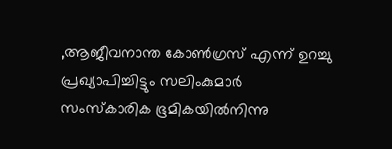,ആജീവനാന്ത കോണ്‍ഗ്രസ് എന്ന് ഉറച്ചു പ്രഖ്യാപിച്ചിട്ടും സലിംകുമാര്‍ സംസ്കാരിക ഭൂമികയില്‍നിന്നു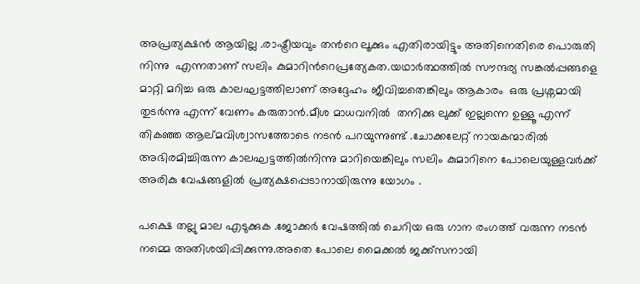അപ്രത്യക്ഷന്‍ ആയില്ല .രാഷ്ട്രീയവും തന്‍റെ ലൂക്കും എതിരായിട്ടും അതിനെതിരെ പൊരുതി നിന്നു  എന്നതാണ് സലിം കുമാറിന്‍റെപ്രത്യേകത.യഥാര്‍ത്ഥത്തില്‍ സൗന്ദര്യ സങ്കല്‍പ്പങ്ങളെ മാറ്റി മറിച്ച ഒരു കാലഘട്ടത്തിലാണ് അദ്ദേഹം ജീവിച്ചതെങ്കിലും ആകാരം  ഒരു പ്രശ്നമായി തുടര്‍ന്നു എന്ന് വേണം കരുതാന്‍.മീശ മാധവനില്‍  തനിക്കു ലുക്ക്‌ ഇല്ലന്നെ ഉള്ളൂ എന്ന്  തികഞ്ഞ ആല്മവിശ്വാസത്തോടെ നടന്‍ പറയുന്നുണ്ട് .ചോക്കലേറ്റ് നായകന്മാരില്‍ അഭിരമിച്ചിരുന്ന കാലഘട്ടത്തില്‍നിന്നു മാറിയെങ്കിലും സലിം കുമാറിനെ പോലെയുള്ളവര്‍ക്ക് അരികു വേഷങ്ങളില്‍ പ്രത്യക്ഷപ്പെടാനായിരുന്നു യോഗം .

പക്ഷെ തല്ലു മാല എടുക്കുക .ജോക്കര്‍ വേഷത്തില്‍ ചെറിയ ഒരു ഗാന രംഗത്ത് വരുന്ന നടന്‍ നമ്മെ അതിശയിപ്പിക്കുന്നു.അതെ പോലെ മൈക്കല്‍ ജക്ക്സനായി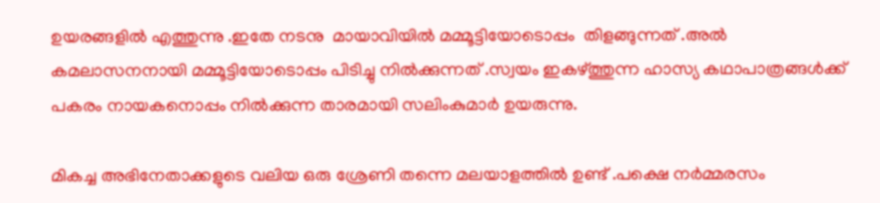ഉയരങ്ങളില്‍ എത്തുന്നു .ഇതേ നടനു  മായാവിയില്‍ മമ്മൂട്ടിയോടൊപ്പം  തിളങ്ങുന്നത് .അല്‍  കമലാസനനായി മമ്മൂട്ടിയോടൊപ്പം പിടിച്ചു നില്‍ക്കുന്നത് .സ്വയം ഇകഴ്ത്തുന്ന ഹാസ്യ കഥാപാത്രങ്ങള്‍ക്ക് പകരം നായകനൊപ്പം നില്‍ക്കുന്ന താരമായി സലിംകുമാര്‍ ഉയരുന്നു.

മികച്ച അഭിനേതാക്കളുടെ വലിയ ഒരു ശ്രേണി തന്നെ മലയാളത്തില്‍ ഉണ്ട് .പക്ഷെ നര്‍മ്മരസം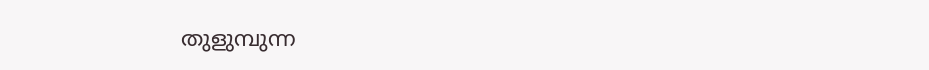തുളുമ്പുന്ന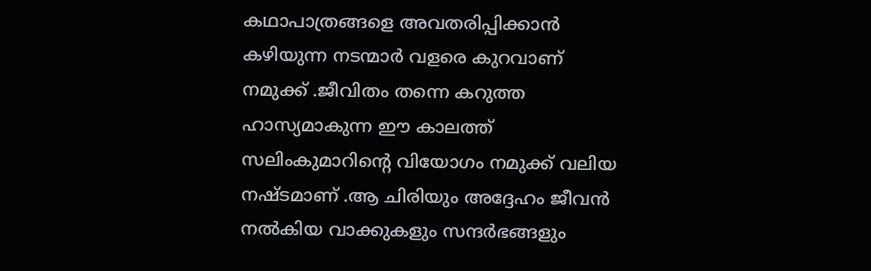കഥാപാത്രങ്ങളെ അവതരിപ്പിക്കാന്‍ കഴിയുന്ന നടന്മാര്‍ വളരെ കുറവാണ് നമുക്ക് .ജീവിതം തന്നെ കറുത്ത ഹാസ്യമാകുന്ന ഈ കാലത്ത് സലിംകുമാറിന്റെ വിയോഗം നമുക്ക് വലിയ നഷ്ടമാണ് .ആ ചിരിയും അദ്ദേഹം ജീവന്‍ നല്‍കിയ വാക്കുകളും സന്ദര്‍ഭങ്ങളും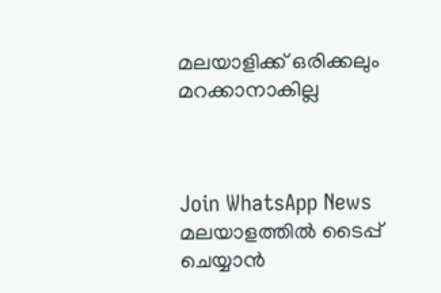മലയാളിക്ക് ഒരിക്കലും മറക്കാനാകില്ല



Join WhatsApp News
മലയാളത്തില്‍ ടൈപ്പ് ചെയ്യാന്‍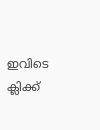ഇവിടെ ക്ലിക്ക്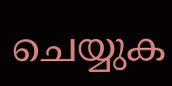ചെയ്യുക